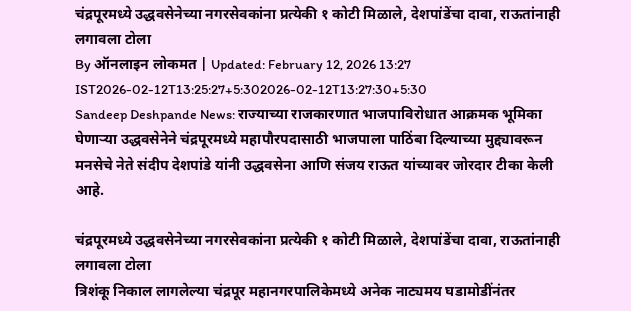चंद्रपूरमध्ये उद्धवसेनेच्या नगरसेवकांना प्रत्येकी १ कोटी मिळाले, देशपांडेंचा दावा, राऊतांनाही लगावला टोला
By ऑनलाइन लोकमत | Updated: February 12, 2026 13:27 IST2026-02-12T13:25:27+5:302026-02-12T13:27:30+5:30
Sandeep Deshpande News: राज्याच्या राजकारणात भाजपाविरोधात आक्रमक भूमिका घेणाऱ्या उद्धवसेनेने चंद्रपूरमध्ये महापौरपदासाठी भाजपाला पाठिंबा दिल्याच्या मुद्द्यावरून मनसेचे नेते संदीप देशपांडे यांनी उद्धवसेना आणि संजय राऊत यांच्यावर जोरदार टीका केली आहे.

चंद्रपूरमध्ये उद्धवसेनेच्या नगरसेवकांना प्रत्येकी १ कोटी मिळाले, देशपांडेंचा दावा, राऊतांनाही लगावला टोला
त्रिशंकू निकाल लागलेल्या चंद्रपूर महानगरपालिकेमध्ये अनेक नाट्यमय घडामोडींनंतर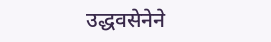उद्धवसेनेने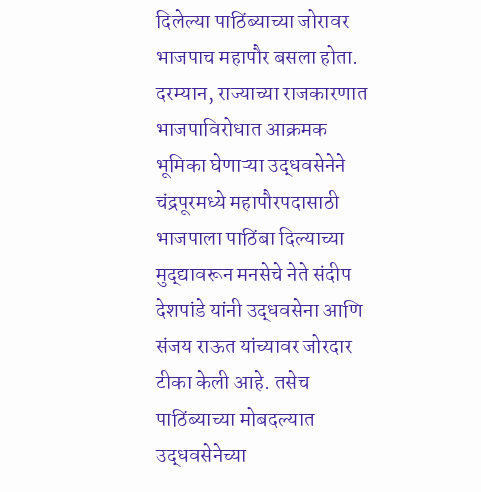दिलेल्या पाठिंब्याच्या जोरावर भाजपाच महापौर बसला होता. दरम्यान, राज्याच्या राजकारणात भाजपाविरोधात आक्रमक भूमिका घेणाऱ्या उद्धवसेनेने चंद्रपूरमध्ये महापौरपदासाठी भाजपाला पाठिंबा दिल्याच्या मुद्द्यावरून मनसेचे नेते संदीप देशपांडे यांनी उद्धवसेना आणि संजय राऊत यांच्यावर जोरदार टीका केली आहे. तसेच पाठिंब्याच्या मोबदल्यात उद्धवसेनेच्या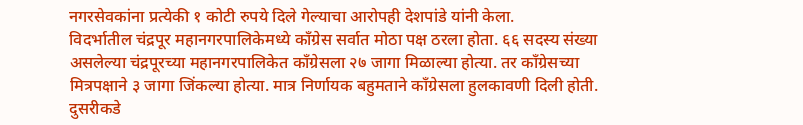नगरसेवकांना प्रत्येकी १ कोटी रुपये दिले गेल्याचा आरोपही देशपांडे यांनी केला.
विदर्भातील चंद्रपूर महानगरपालिकेमध्ये काँग्रेस सर्वात मोठा पक्ष ठरला होता. ६६ सदस्य संख्या असलेल्या चंद्रपूरच्या महानगरपालिकेत काँग्रेसला २७ जागा मिळाल्या होत्या. तर काँग्रेसच्या मित्रपक्षाने ३ जागा जिंकल्या होत्या. मात्र निर्णायक बहुमताने काँग्रेसला हुलकावणी दिली होती. दुसरीकडे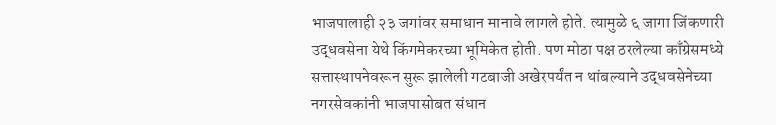भाजपालाही २३ जगांवर समाधान मानावे लागले होते. त्यामुळे ६ जागा जिंकणारी उद्धवसेना येथे किंगमेकरच्या भूमिकेत होती. पण मोठा पक्ष ठरलेल्या काँग्रेसमध्ये सत्तास्थापनेवरून सुरू झालेली गटबाजी अखेरपर्यंत न थांबल्याने उद्धवसेनेच्या नगरसेवकांनी भाजपासोबत संधान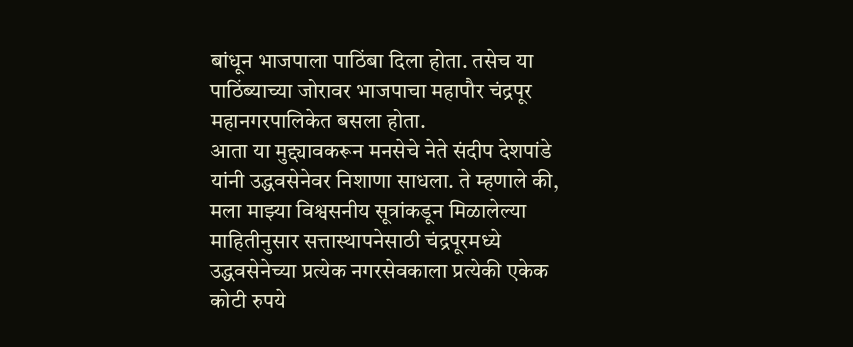बांधून भाजपाला पाठिंबा दिला होता. तसेच या पाठिंब्याच्या जोरावर भाजपाचा महापौर चंद्रपूर महानगरपालिकेत बसला होता.
आता या मुद्द्यावकरून मनसेचे नेते संदीप देशपांडे यांनी उद्धवसेनेवर निशाणा साधला. ते म्हणाले की, मला माझ्या विश्वसनीय सूत्रांकडून मिळालेल्या माहितीनुसार सत्तास्थापनेसाठी चंद्रपूरमध्ये उद्धवसेनेच्या प्रत्येक नगरसेवकाला प्रत्येकी एकेक कोटी रुपये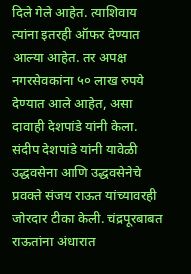दिले गेले आहेत. त्याशिवाय त्यांना इतरही ऑफर देण्यात आल्या आहेत. तर अपक्ष नगरसेवकांना ५० लाख रुपये देण्यात आले आहेत, असा दावाही देशपांडे यांनी केला.
संदीप देशपांडे यांनी यावेळी उद्धवसेना आणि उद्धवसेनेचे प्रवक्ते संजय राऊत यांच्यावरही जोरदार टीका केली. चंद्रपूरबाबत राऊतांना अंधारात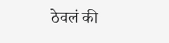ठेवलं की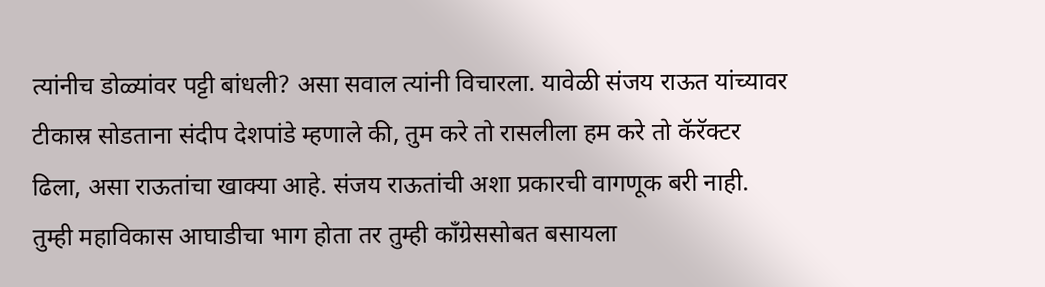त्यांनीच डोळ्यांवर पट्टी बांधली? असा सवाल त्यांनी विचारला. यावेळी संजय राऊत यांच्यावर टीकास्र सोडताना संदीप देशपांडे म्हणाले की, तुम करे तो रासलीला हम करे तो कॅरॅक्टर ढिला, असा राऊतांचा खाक्या आहे. संजय राऊतांची अशा प्रकारची वागणूक बरी नाही. तुम्ही महाविकास आघाडीचा भाग होता तर तुम्ही काँग्रेससोबत बसायला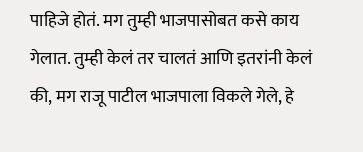पाहिजे होतं. मग तुम्ही भाजपासोबत कसे काय गेलात. तुम्ही केलं तर चालतं आणि इतरांनी केलं की, मग राजू पाटील भाजपाला विकले गेले, हे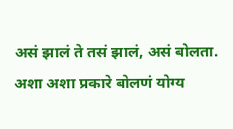असं झालं ते तसं झालं, असं बोलता. अशा अशा प्रकारे बोलणं योग्य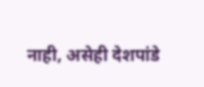नाही, असेही देशपांडे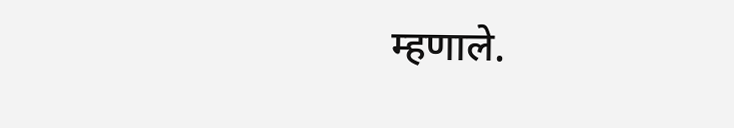म्हणाले.